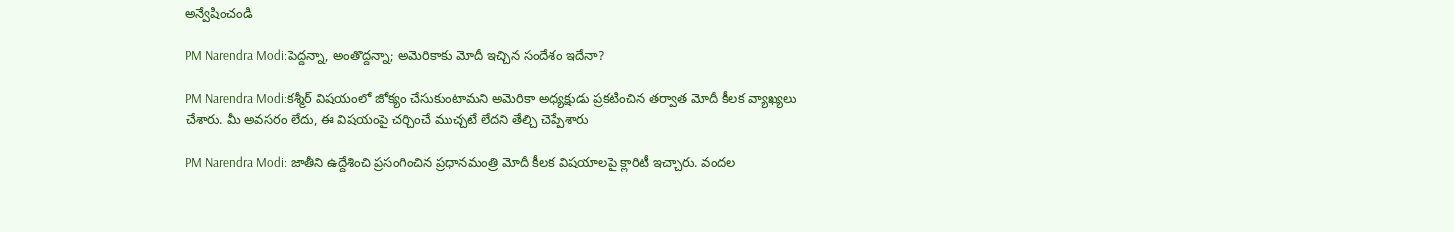అన్వేషించండి

PM Narendra Modi:పెద్దన్నా, అంతొద్దన్నా; అమెరికాకు మోదీ ఇచ్చిన సందేశం ఇదేనా?

PM Narendra Modi:కశ్మీర్ విషయంలో జోక్యం చేసుకుంటామని అమెరికా అధ్యక్షుడు ప్రకటించిన తర్వాత మోదీ కీలక వ్యాఖ్యలు చేశారు. మీ అవసరం లేదు, ఈ విషయంపై చర్చించే ముచ్చటే లేదని తేల్చి చెప్పేశారు

PM Narendra Modi: జాతీని ఉద్దేశించి ప్రసంగించిన ప్రధానమంత్రి మోదీ కీలక విషయాలపై క్లారిటీ ఇచ్చారు. వందల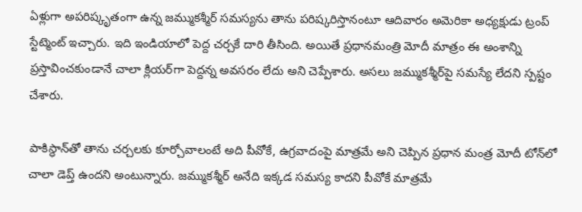ఏళ్లుగా అపరిష్కృతంగా ఉన్న జమ్ముకశ్మీర్ సమస్యను తాను పరిష్కరిస్తానంటూ ఆదివారం అమెరికా అధ్యక్షుడు ట్రంప్ స్టేట్మెంట్‌ ఇచ్చారు. ఇది ఇండియాలో పెద్ద చర్చకే దారి తీసింది. అయితే ప్రధానమంత్రి మోదీ మాత్రం ఈ అంశాన్ని ప్రస్తావించకుండానే చాలా క్లియర్‌గా పెద్దన్న అవసరం లేదు అని చెప్పేశారు. అసలు జమ్ముకశ్మీర్‌పై సమస్యే లేదని స్పష్టం చేశారు.

పాకిస్థాన్‌తో తాను చర్చలకు కూర్చోవాలంటే అది పీవోకే, ఉగ్రవాదంపై మాత్రమే అని చెప్పిన ప్రధాన మంత్ర మోదీ టోన్‌లో చాలా డెప్త్ ఉందని అంటున్నారు. జమ్ముకశ్మీర్ అనేది ఇక్కడ సమస్య కాదని పీవోకే మాత్రమే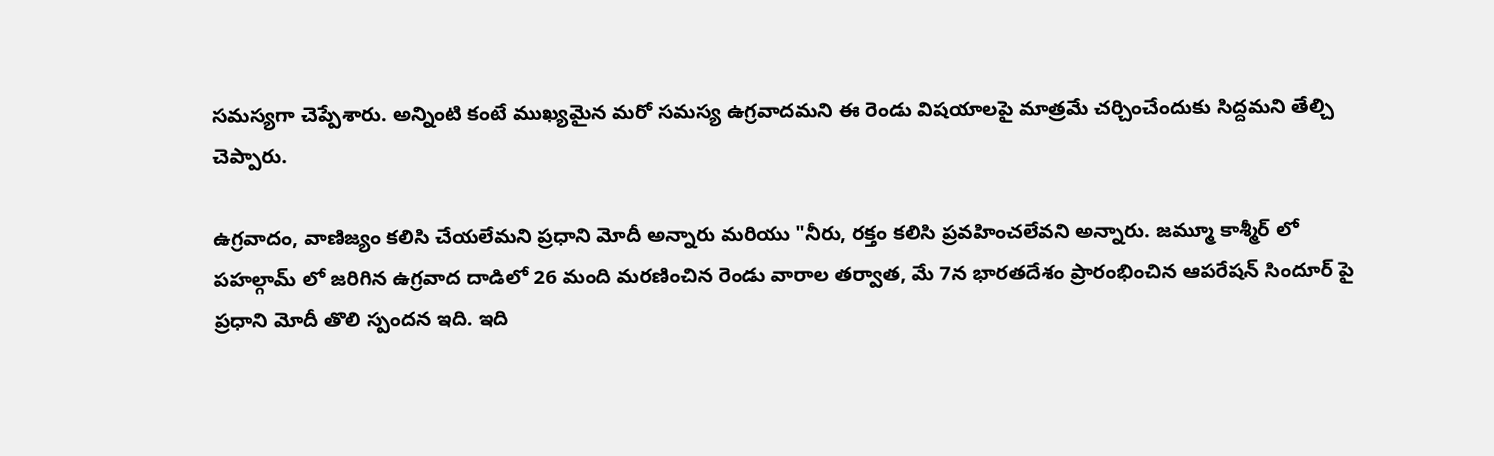సమస్యగా చెప్పేశారు. అన్నింటి కంటే ముఖ్యమైన మరో సమస్య ఉగ్రవాదమని ఈ రెండు విషయాలపై మాత్రమే చర్చించేందుకు సిద్దమని తేల్చి చెప్పారు.

ఉగ్రవాదం, వాణిజ్యం కలిసి చేయలేమని ప్రధాని మోదీ అన్నారు మరియు "నీరు, రక్తం కలిసి ప్రవహించలేవని అన్నారు. జమ్మూ కాశ్మీర్ లో పహల్గామ్ లో జరిగిన ఉగ్రవాద దాడిలో 26 మంది మరణించిన రెండు వారాల తర్వాత, మే 7న భారతదేశం ప్రారంభించిన ఆపరేషన్ సిందూర్ పై ప్రధాని మోదీ తొలి స్పందన ఇది. ఇది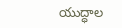యుద్ధాల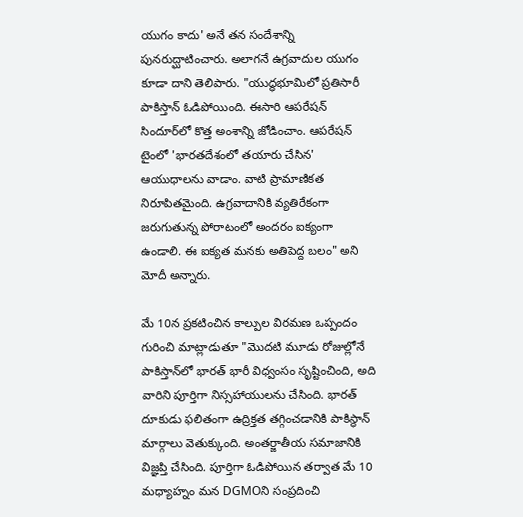యుగం కాదు' అనే తన సందేశాన్ని పునరుద్ఘాటించారు. అలాగనే ఉగ్రవాదుల యుగం కూడా దాని తెలిపారు. "యుద్ధభూమిలో ప్రతిసారీ పాకిస్తాన్‌ ఓడిపోయింది. ఈసారి ఆపరేషన్ సిందూర్‌లో కొత్త అంశాన్ని జోడించాం. ఆపరేషన్ టైంలో 'భారతదేశంలో తయారు చేసిన' ఆయుధాలను వాడాం. వాటి ప్రామాణికత నిరూపితమైంది. ఉగ్రవాదానికి వ్యతిరేకంగా జరుగుతున్న పోరాటంలో అందరం ఐక్యంగా ఉండాలి. ఈ ఐక్యత మనకు అతిపెద్ద బలం" అని మోదీ అన్నారు.

మే 10న ప్రకటించిన కాల్పుల విరమణ ఒప్పందం గురించి మాట్లాడుతూ "మొదటి మూడు రోజుల్లోనే పాకిస్తాన్‌లో భారత్‌ భారీ విధ్వంసం సృష్టించింది, అది వారిని పూర్తిగా నిస్సహాయులను చేసింది. భారత్‌ దూకుడు ఫలితంగా ఉద్రిక్తత తగ్గించడానికి పాకిస్థాన్ మార్గాలు వెతుక్కుంది. అంతర్జాతీయ సమాజానికి విజ్ఞప్తి చేసింది. పూర్తిగా ఓడిపోయిన తర్వాత మే 10 మధ్యాహ్నం మన DGMOని సంప్రదించి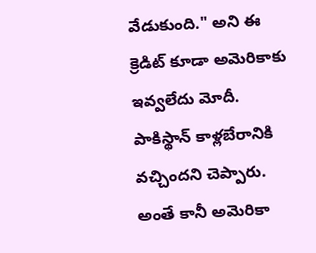వేడుకుంది." అని ఈ క్రెడిట్ కూడా అమెరికాకు ఇవ్వలేదు మోదీ. పాకిస్థాన్ కాళ్లబేరానికి వచ్చిందని చెప్పారు. అంతే కానీ అమెరికా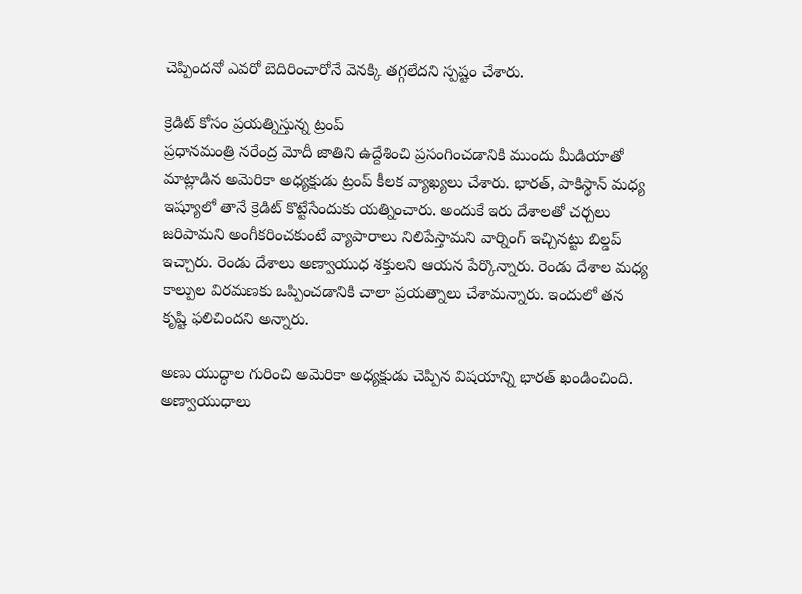చెప్పిందనో ఎవరో బెదిరించారోనే వెనక్కి తగ్గలేదని స్పష్టం చేశారు.

క్రెడిట్ కోసం ప్రయత్నిస్తున్న ట్రంప్
ప్రధానమంత్రి నరేంద్ర మోదీ జాతిని ఉద్దేశించి ప్రసంగించడానికి ముందు మీడియాతో మాట్లాడిన అమెరికా అధ్యక్షుడు ట్రంప్ కీలక వ్యాఖ్యలు చేశారు. భారత్, పాకిస్థాన్ మధ్య ఇష్యూలో తానే క్రెడిట్ కొట్టేసేందుకు యత్నించారు. అందుకే ఇరు దేశాలతో చర్చలు జరిపామని అంగీకరించకుంటే వ్యాపారాలు నిలిపేస్తామని వార్నింగ్ ఇచ్చినట్టు బిల్డప్ ఇచ్చారు. రెండు దేశాలు అణ్వాయుధ శక్తులని ఆయన పేర్కొన్నారు. రెండు దేశాల మధ్య కాల్పుల విరమణకు ఒప్పించడానికి చాలా ప్రయత్నాలు చేశామన్నారు. ఇందులో తన కృష్టి ఫలిచిందని అన్నారు.

అణు యుద్ధాల గురించి అమెరికా అధ్యక్షుడు చెప్పిన విషయాన్ని భారత్ ఖండించింది. అణ్వాయుధాలు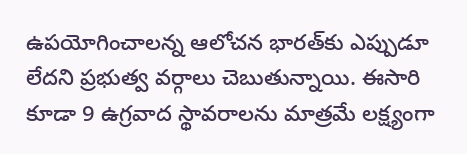ఉపయోగించాలన్న ఆలోచన భారత్‌కు ఎప్పుడూ లేదని ప్రభుత్వ వర్గాలు చెబుతున్నాయి. ఈసారి కూడా 9 ఉగ్రవాద స్థావరాలను మాత్రమే లక్ష్యంగా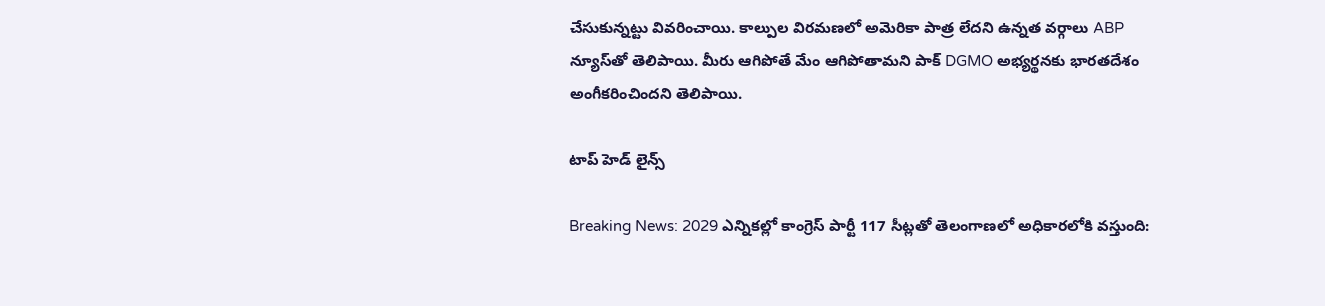చేసుకున్నట్టు వివరించాయి. కాల్పుల విరమణలో అమెరికా పాత్ర లేదని ఉన్నత వర్గాలు ABP న్యూస్‌తో తెలిపాయి. మీరు ఆగిపోతే మేం ఆగిపోతామని పాక్ DGMO అభ్యర్థనకు భారతదేశం అంగీకరించిందని తెలిపాయి.

టాప్ హెడ్ లైన్స్

Breaking News: 2029 ఎన్నికల్లో కాంగ్రెస్ పార్టీ 117 సీట్లతో తెలంగాణలో అధికారలోకి వస్తుంది: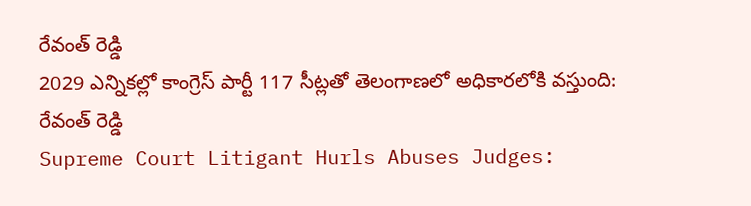రేవంత్ రెడ్డి
2029 ఎన్నికల్లో కాంగ్రెస్ పార్టీ 117 సీట్లతో తెలంగాణలో అధికారలోకి వస్తుంది: రేవంత్ రెడ్డి
Supreme Court Litigant Hurls Abuses Judges: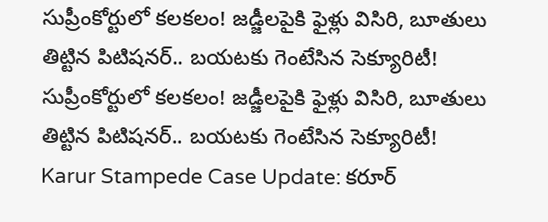సుప్రీంకోర్టులో కలకలం! జడ్జీలపైకి ఫైళ్లు విసిరి, బూతులు తిట్టిన పిటిషనర్.. బయటకు గెంటేసిన సెక్యూరిటీ!
సుప్రీంకోర్టులో కలకలం! జడ్జీలపైకి ఫైళ్లు విసిరి, బూతులు తిట్టిన పిటిషనర్.. బయటకు గెంటేసిన సెక్యూరిటీ!
Karur Stampede Case Update: కరూర్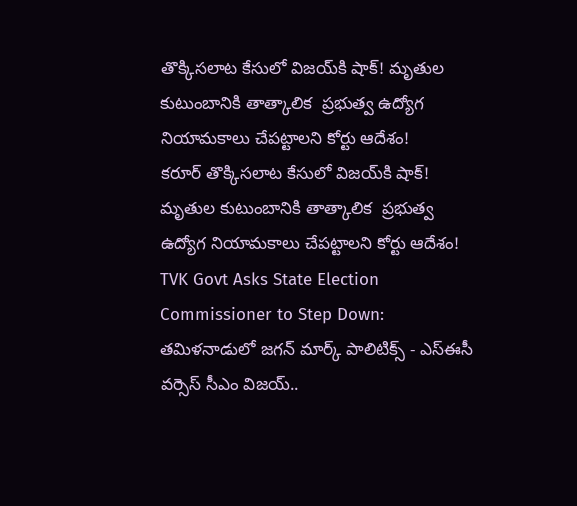తొక్కిసలాట కేసులో విజయ్‌కి షాక్! మృతుల కుటుంబానికి తాత్కాలిక  ప్రభుత్వ ఉద్యోగ నియామకాలు చేపట్టాలని కోర్టు ఆదేశం!
కరూర్ తొక్కిసలాట కేసులో విజయ్‌కి షాక్! మృతుల కుటుంబానికి తాత్కాలిక  ప్రభుత్వ ఉద్యోగ నియామకాలు చేపట్టాలని కోర్టు ఆదేశం!
TVK Govt Asks State Election Commissioner to Step Down: తమిళనాడులో జగన్ మార్క్ పాలిటిక్స్ - ఎస్ఈసీ వర్సెస్ సీఎం విజయ్..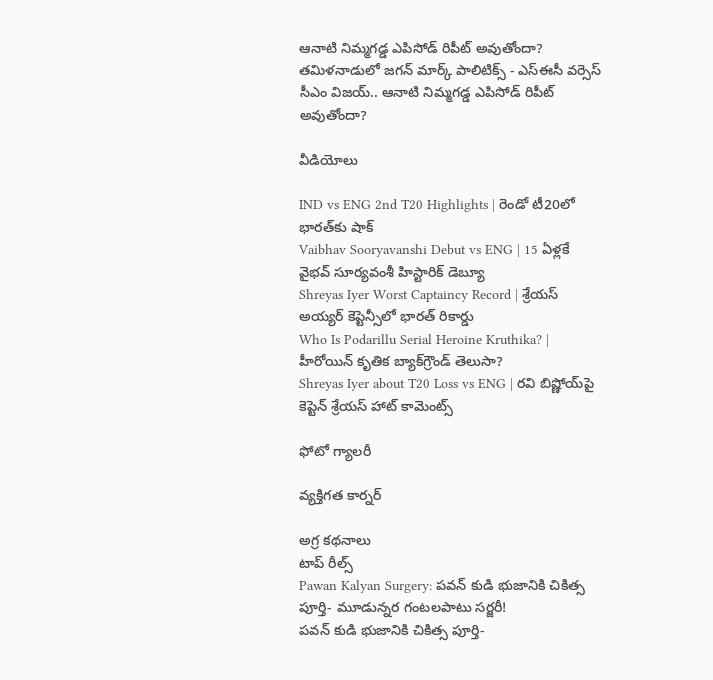ఆనాటి నిమ్మగడ్డ ఎపిసోడ్ రిపీట్ అవుతోందా?
తమిళనాడులో జగన్ మార్క్ పాలిటిక్స్ - ఎస్ఈసీ వర్సెస్ సీఎం విజయ్.. ఆనాటి నిమ్మగడ్డ ఎపిసోడ్ రిపీట్ అవుతోందా?

వీడియోలు

IND vs ENG 2nd T20 Highlights | రెండో టీ20లో భారత్‌కు షాక్
Vaibhav Sooryavanshi Debut vs ENG | 15 ఏళ్లకే వైభవ్ సూర్యవంశీ హిస్టారిక్ డెబ్యూ
Shreyas Iyer Worst Captaincy Record | శ్రేయస్ అయ్యర్ కెప్టెన్సీలో భారత్ రికార్డు
Who Is Podarillu Serial Heroine Kruthika? | హీరోయిన్ కృతిక బ్యాక్‌గ్రౌండ్ తెలుసా?
Shreyas Iyer about T20 Loss vs ENG | రవి బిష్ణోయ్‌పై కెప్టెన్ శ్రేయస్ హాట్ కామెంట్స్

ఫోటో గ్యాలరీ

వ్యక్తిగత కార్నర్

అగ్ర కథనాలు
టాప్ రీల్స్
Pawan Kalyan Surgery: పవన్‌ కుడి భుజానికి చికిత్స పూర్తి- మూడున్నర గంటలపాటు సర్జరీ!
పవన్‌ కుడి భుజానికి చికిత్స పూర్తి-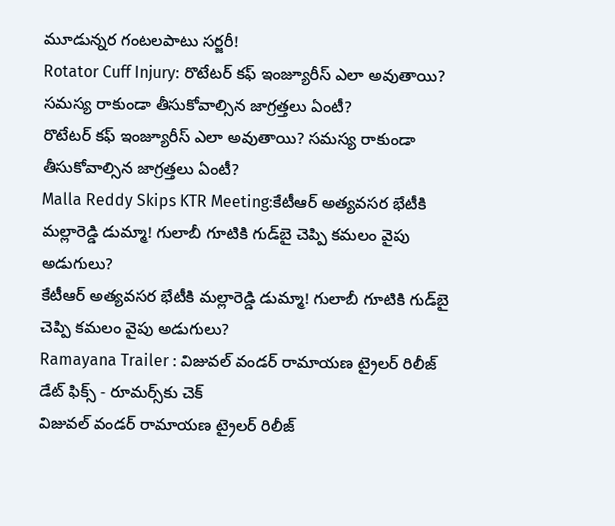మూడున్నర గంటలపాటు సర్జరీ!
Rotator Cuff Injury: రొటేటర్ కఫ్ ఇంజ్యూరీస్ ఎలా అవుతాయి? సమస్య రాకుండా తీసుకోవాల్సిన జాగ్రత్తలు ఏంటీ?
రొటేటర్ కఫ్ ఇంజ్యూరీస్ ఎలా అవుతాయి? సమస్య రాకుండా తీసుకోవాల్సిన జాగ్రత్తలు ఏంటీ?
Malla Reddy Skips KTR Meeting:కేటీఆర్ అత్యవసర భేటీకి మల్లారెడ్డి డుమ్మా! గులాబీ గూటికి గుడ్‌బై చెప్పి కమలం వైపు అడుగులు?
కేటీఆర్ అత్యవసర భేటీకి మల్లారెడ్డి డుమ్మా! గులాబీ గూటికి గుడ్‌బై చెప్పి కమలం వైపు అడుగులు?
Ramayana Trailer : విజువల్ వండర్ రామాయణ ట్రైలర్ రిలీజ్ డేట్ ఫిక్స్ - రూమర్స్‌కు చెక్
విజువల్ వండర్ రామాయణ ట్రైలర్ రిలీజ్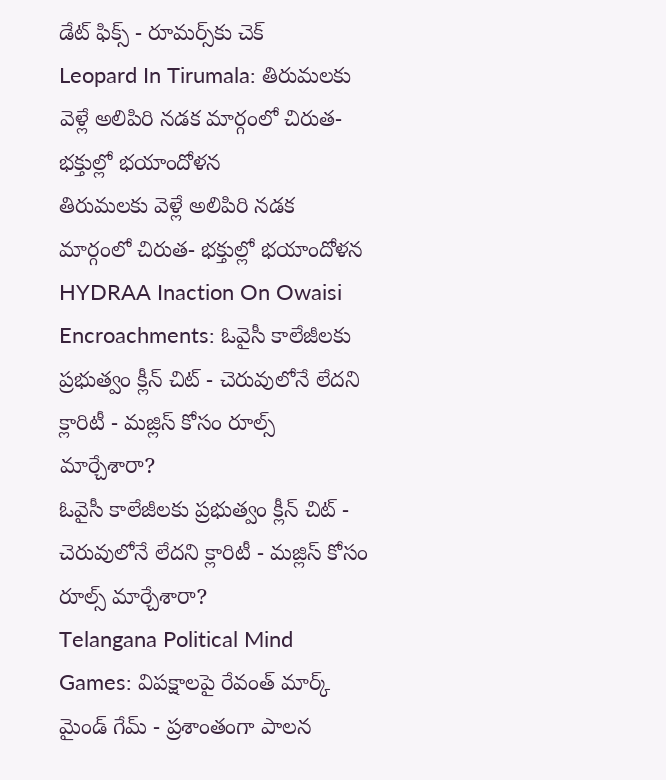డేట్ ఫిక్స్ - రూమర్స్‌కు చెక్
Leopard In Tirumala: తిరుమలకు వెళ్లే అలిపిరి నడక మార్గంలో చిరుత- భక్తుల్లో భయాందోళన
తిరుమలకు వెళ్లే అలిపిరి నడక మార్గంలో చిరుత- భక్తుల్లో భయాందోళన
HYDRAA Inaction On Owaisi Encroachments: ఓవైసీ కాలేజీలకు ప్రభుత్వం క్లీన్ చిట్ - చెరువులోనే లేదని క్లారిటీ - మజ్లిస్ కోసం రూల్స్ మార్చేశారా?
ఓవైసీ కాలేజీలకు ప్రభుత్వం క్లీన్ చిట్ - చెరువులోనే లేదని క్లారిటీ - మజ్లిస్ కోసం రూల్స్ మార్చేశారా?
Telangana Political Mind Games: విపక్షాలపై రేవంత్ మార్క్ మైండ్ గేమ్ - ప్రశాంతంగా పాలన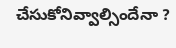చేసుకోనివ్వాల్సిందేనా ?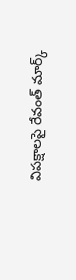విపక్షాలపై రేవంత్ మార్క్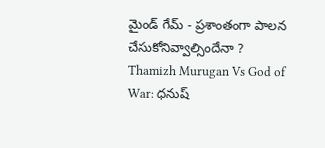మైండ్ గేమ్ - ప్రశాంతంగా పాలన చేసుకోనివ్వాల్సిందేనా ?
Thamizh Murugan Vs God of War: ధనుష్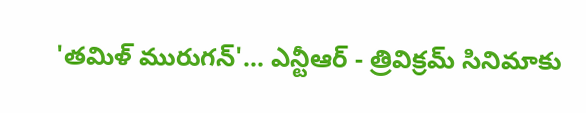'తమిళ్ మురుగన్'... ఎన్టీఆర్ - త్రివిక్రమ్ సినిమాకు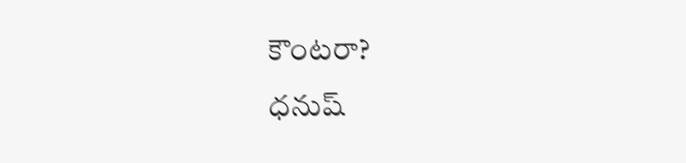కౌంటరా?
ధనుష్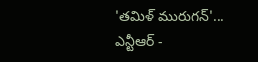'తమిళ్ మురుగన్'... ఎన్టీఆర్ -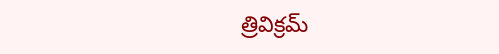త్రివిక్రమ్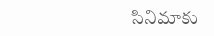సినిమాకు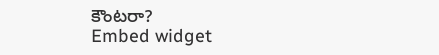కౌంటరా?
Embed widget